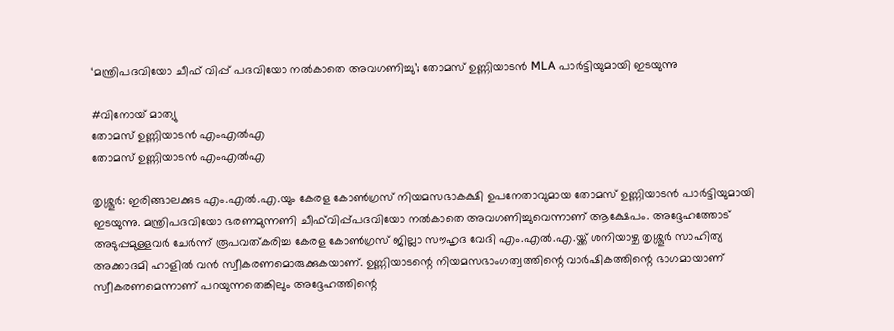‘മന്ത്രിപദവിയോ ചീഫ്‌ വിപ്പ് പദവിയോ നൽകാതെ അവഗണിച്ചു’; തോമസ് ഉണ്ണിയാടൻ MLA പാർട്ടിയുമായി ഇടയുന്നു

#വിനോയ് മാത്യു
തോമസ് ഉണ്ണിയാടൻ എംഎൽഎ
തോമസ് ഉണ്ണിയാടൻ എംഎൽഎ

തൃശ്ശൂർ: ഇരിങ്ങാലക്കുട എം.എൽ.എ.യും കേരള കോൺഗ്രസ് നിയമസഭാകക്ഷി ഉപനേതാവുമായ തോമസ് ഉണ്ണിയാടൻ പാർട്ടിയുമായി ഇടയുന്നു. മന്ത്രിപദവിയോ ഭരണമുന്നണി ചീഫ്‌വിപ്പ്പദവിയോ നൽകാതെ അവഗണിച്ചുവെന്നാണ് ആക്ഷേപം. അദ്ദേഹത്തോട് അടുപ്പമുള്ളവർ ചേർന്ന് രൂപവത്കരിച്ച കേരള കോൺഗ്രസ് ജില്ലാ സൗഹൃദ വേദി എം.എൽ.എ.യ്ക്ക് ശനിയാഴ്ച തൃശ്ശൂർ സാഹിത്യ അക്കാദമി ഹാളിൽ വൻ സ്വീകരണമൊരുക്കുകയാണ്. ഉണ്ണിയാടന്റെ നിയമസഭാംഗത്വത്തിന്റെ വാർഷികത്തിന്റെ ഭാഗമായാണ് സ്വീകരണമെന്നാണ് പറയുന്നതെങ്കിലും അദ്ദേഹത്തിന്റെ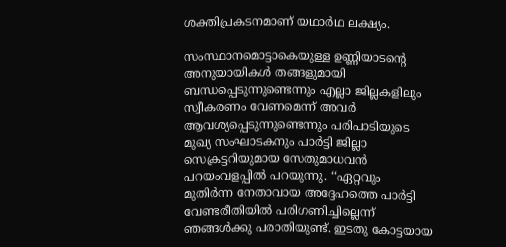ശക്തിപ്രകടനമാണ് യഥാർഥ ലക്ഷ്യം.

സംസ്ഥാനമൊട്ടാകെയുള്ള ഉണ്ണിയാടന്റെ അനുയായികൾ തങ്ങളുമായി ബന്ധപ്പെടുന്നുണ്ടെന്നും എല്ലാ ജില്ലകളിലും സ്വീകരണം വേണമെന്ന് അവർ ആവശ്യപ്പെടുന്നുണ്ടെന്നും പരിപാടിയുടെ മുഖ്യ സംഘാടകനും പാർട്ടി ജില്ലാ സെക്രട്ടറിയുമായ സേതുമാധവൻ പറയംവളപ്പിൽ പറയുന്നു. ‘‘ഏറ്റവും മുതിർന്ന നേതാവായ അദ്ദേഹത്തെ പാർട്ടി വേണ്ടരീതിയിൽ പരിഗണിച്ചില്ലെന്ന് ഞങ്ങൾക്കു പരാതിയുണ്ട്. ഇടതു കോട്ടയായ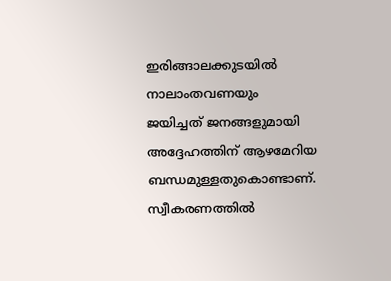ഇരിങ്ങാലക്കുടയിൽ നാലാംതവണയും ജയിച്ചത് ജനങ്ങളുമായി അദ്ദേഹത്തിന് ആഴമേറിയ ബന്ധമുള്ളതുകൊണ്ടാണ്. സ്വീകരണത്തിൽ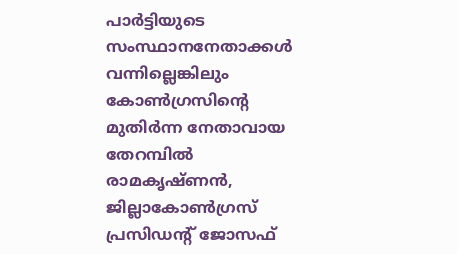പാർട്ടിയുടെ സംസ്ഥാനനേതാക്കൾ വന്നില്ലെങ്കിലും കോൺഗ്രസിന്റെ മുതിർന്ന നേതാവായ തേറമ്പിൽ രാമകൃഷ്ണൻ, ജില്ലാകോൺഗ്രസ് പ്രസിഡന്റ് ജോസഫ്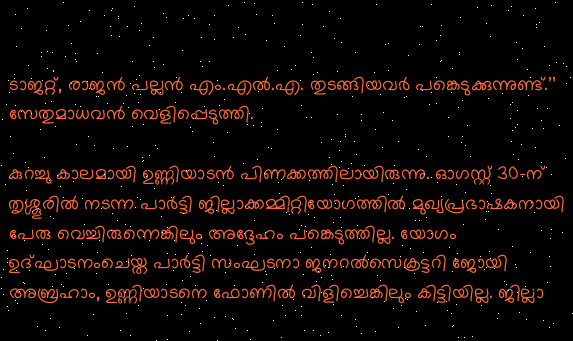ടാജറ്റ്, രാജൻ പല്ലൻ എം.എൽ.എ. തുടങ്ങിയവർ പങ്കെടുക്കുന്നുണ്ട്.’’ സേതുമാധവൻ വെളിപ്പെടുത്തി.

കുറച്ചു കാലമായി ഉണ്ണിയാടൻ പിണക്കത്തിലായിരുന്നു. ഓഗസ്റ്റ്‌ 30-ന് തൃശ്ശൂരിൽ നടന്ന പാർട്ടി ജില്ലാക്കമ്മിറ്റിയോഗത്തിൽ മുഖ്യപ്രഭാഷകനായി പേരു വെച്ചിരുന്നെങ്കിലും അദ്ദേഹം പങ്കെടുത്തില്ല. യോഗം ഉദ്ഘാടനംചെയ്ത പാർട്ടി സംഘടനാ ജനറൽസെക്രട്ടറി ജോയി അബ്രഹാം, ഉണ്ണിയാടനെ ഫോണിൽ വിളിച്ചെങ്കിലും കിട്ടിയില്ല. ജില്ലാ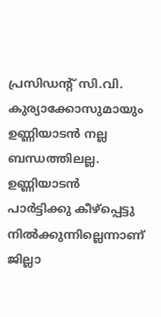പ്രസിഡന്റ് സി.വി. കുര്യാക്കോസുമായും ഉണ്ണിയാടൻ നല്ല ബന്ധത്തിലല്ല. ഉണ്ണിയാടൻ പാർട്ടിക്കു കീഴ്‌പ്പെട്ടു നിൽക്കുന്നില്ലെന്നാണ് ജില്ലാ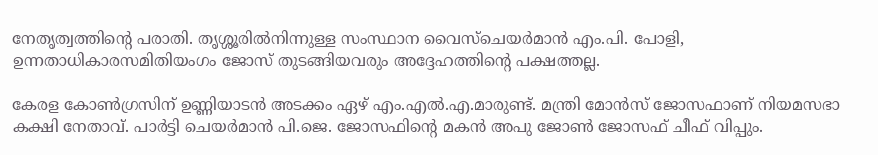നേതൃത്വത്തിന്റെ പരാതി. തൃശ്ശൂരിൽനിന്നുള്ള സംസ്ഥാന വൈസ്ചെയർമാൻ എം.പി. പോളി, ഉന്നതാധികാരസമിതിയംഗം ജോസ് തുടങ്ങിയവരും അദ്ദേഹത്തിന്റെ പക്ഷത്തല്ല.

കേരള കോൺഗ്രസിന് ഉണ്ണിയാടൻ അടക്കം ഏഴ് എം.എൽ.എ.മാരുണ്ട്. മന്ത്രി മോൻസ് ജോസഫാണ് നിയമസഭാ കക്ഷി നേതാവ്. പാർട്ടി ചെയർമാൻ പി.ജെ. ജോസഫിന്റെ മകൻ അപു ജോൺ ജോസഫ് ചീഫ്‌ വിപ്പും.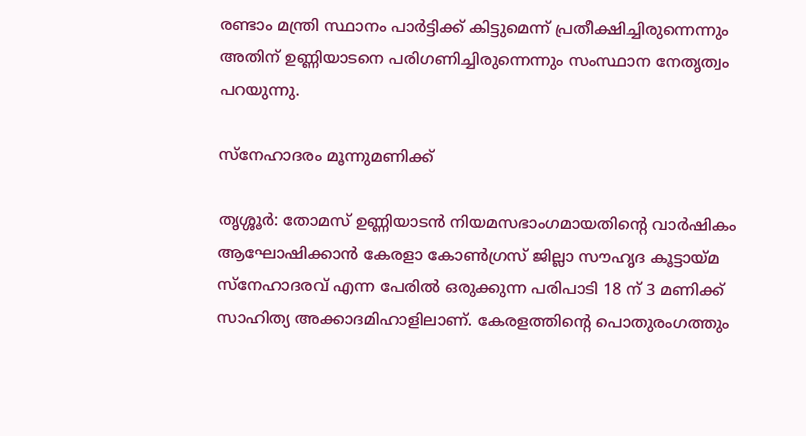രണ്ടാം മന്ത്രി സ്ഥാനം പാർട്ടിക്ക് കിട്ടുമെന്ന് പ്രതീക്ഷിച്ചിരുന്നെന്നും അതിന് ഉണ്ണിയാടനെ പരിഗണിച്ചിരുന്നെന്നും സംസ്ഥാന നേതൃത്വം പറയുന്നു.

സ്നേഹാദരം മൂന്നുമണിക്ക്

തൃശ്ശൂർ: തോമസ് ഉണ്ണിയാടൻ നിയമസഭാംഗമായതിന്റെ വാർഷികം ആഘോഷിക്കാൻ കേരളാ കോൺഗ്രസ് ജില്ലാ സൗഹൃദ കൂട്ടായ്മ സ്നേഹാദരവ് എന്ന പേരിൽ ഒരുക്കുന്ന പരിപാടി 18 ന് 3 മണിക്ക് സാഹിത്യ അക്കാദമിഹാളിലാണ്. കേരളത്തിന്റെ പൊതുരംഗത്തും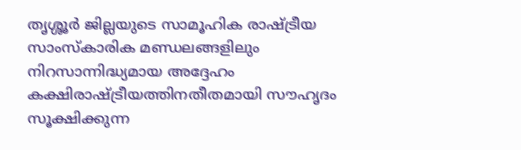തൃശ്ശൂർ ജില്ലയുടെ സാമൂഹിക രാഷ്ട്രീയ സാംസ്കാരിക മണ്ഡലങ്ങളിലും നിറസാന്നിദ്ധ്യമായ അദ്ദേഹം കക്ഷിരാഷ്ട്രീയത്തിനതീതമായി സൗഹൃദം സൂക്ഷിക്കുന്ന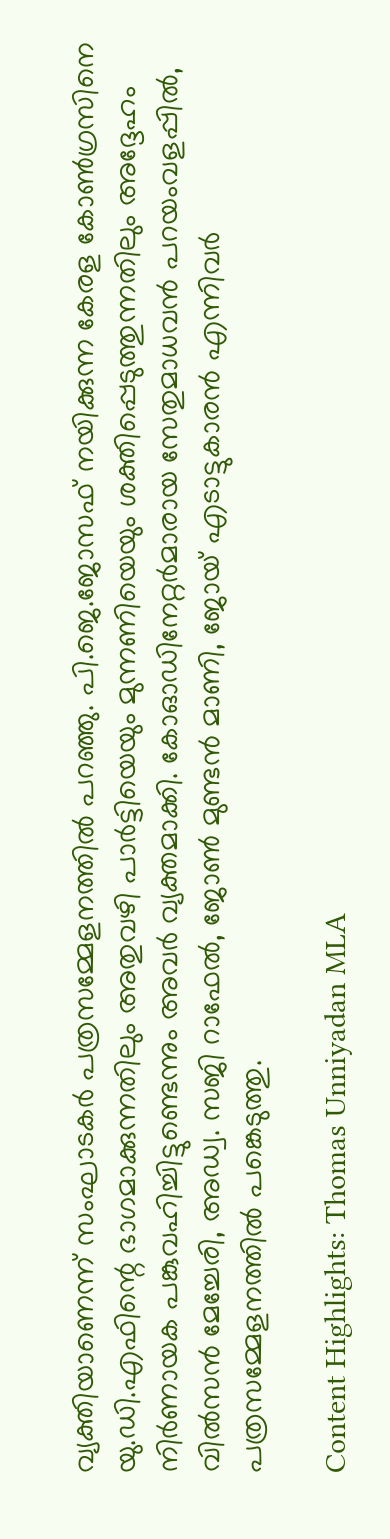വ്യക്തിയാണെന്ന് സംഘാടകർ പത്രസമ്മേളനത്തിൽ പറഞ്ഞു. പി.ജെ.ജോസഫ് നയിക്കുന്ന കേരള കോൺഗ്രസിനെ യു.ഡി.എഫിന്റെ ഭാഗമാക്കുന്നതിലും അതുവഴി പാർട്ടിയെയും മുന്നണിയെയും ശക്തിപ്പെടുത്തുന്നതിലും അദ്ദേഹം നിർണായക പങ്കുവഹിച്ചിട്ടുണ്ടെന്നും അവർ വ്യക്തമാക്കി. കോഓഡിനേറ്റർമാരായ സേതുമാധവൻ പറയംവളപ്പിൽ, വിൽസൻ മേച്ചേരി, അഡ്വ. സജി റാഫേൽ, ജോൺ മുണ്ടൻ മാണി, ജോയ് എടാട്ടുകാരൻ എന്നിവർ പത്രസമ്മേളനത്തിൽ പങ്കെടുത്തു.

Content Highlights: Thomas Unniyadan MLA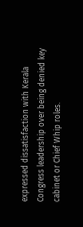expressed dissatisfaction with Kerala Congress leadership over being denied key cabinet or Chief Whip roles.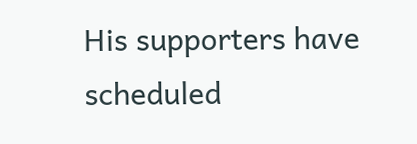His supporters have scheduled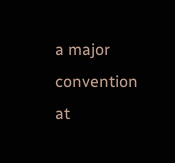a major convention at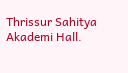Thrissur Sahitya Akademi Hall.